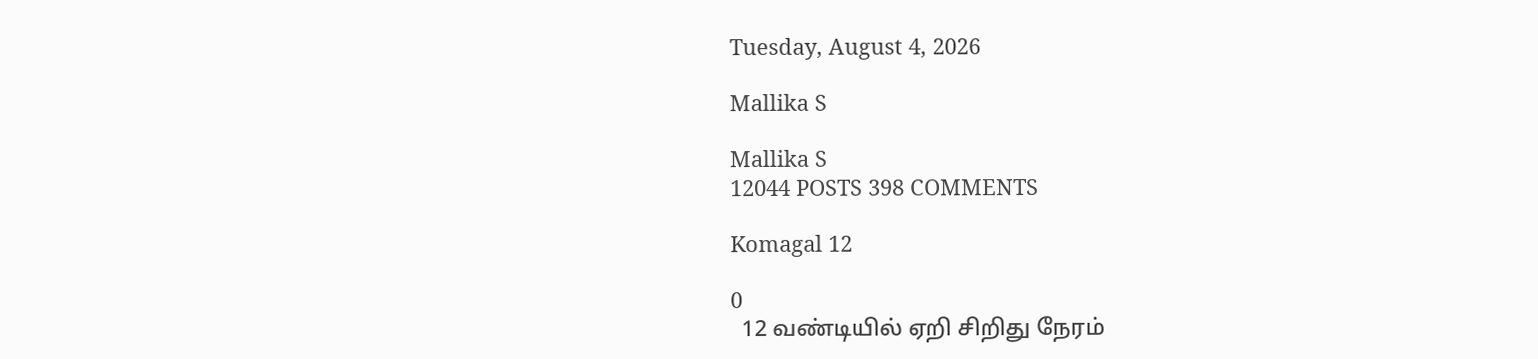Tuesday, August 4, 2026

Mallika S

Mallika S
12044 POSTS 398 COMMENTS

Komagal 12

0
  12 வண்டியில் ஏறி சிறிது நேரம்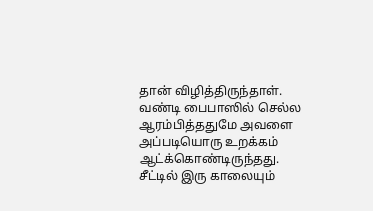தான் விழித்திருந்தாள். வண்டி பைபாஸில் செல்ல ஆரம்பித்ததுமே அவளை அப்படியொரு உறக்கம் ஆட்க்கொண்டிருந்தது.   சீட்டில் இரு காலையும்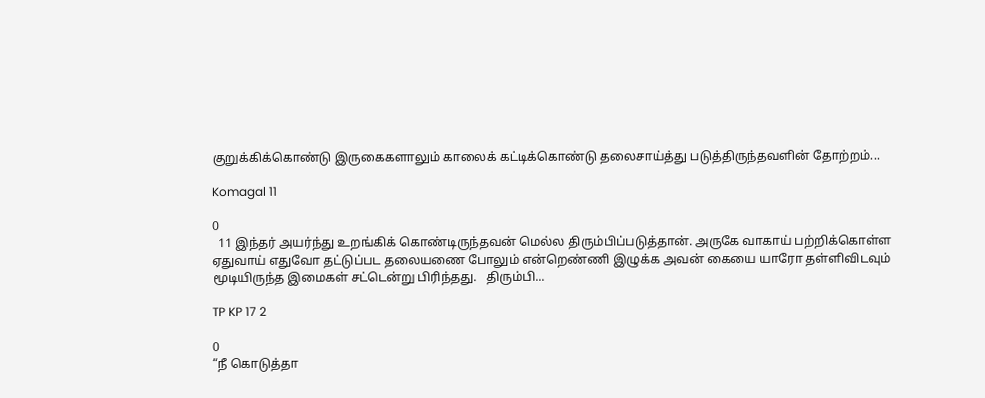குறுக்கிக்கொண்டு இருகைகளாலும் காலைக் கட்டிக்கொண்டு தலைசாய்த்து படுத்திருந்தவளின் தோற்றம்...

Komagal 11

0
  11 இந்தர் அயர்ந்து உறங்கிக் கொண்டிருந்தவன் மெல்ல திரும்பிப்படுத்தான். அருகே வாகாய் பற்றிக்கொள்ள ஏதுவாய் எதுவோ தட்டுப்பட தலையணை போலும் என்றெண்ணி இழுக்க அவன் கையை யாரோ தள்ளிவிடவும் மூடியிருந்த இமைகள் சட்டென்று பிரிந்தது.   திரும்பி...

TP KP 17 2

0
“நீ கொடுத்தா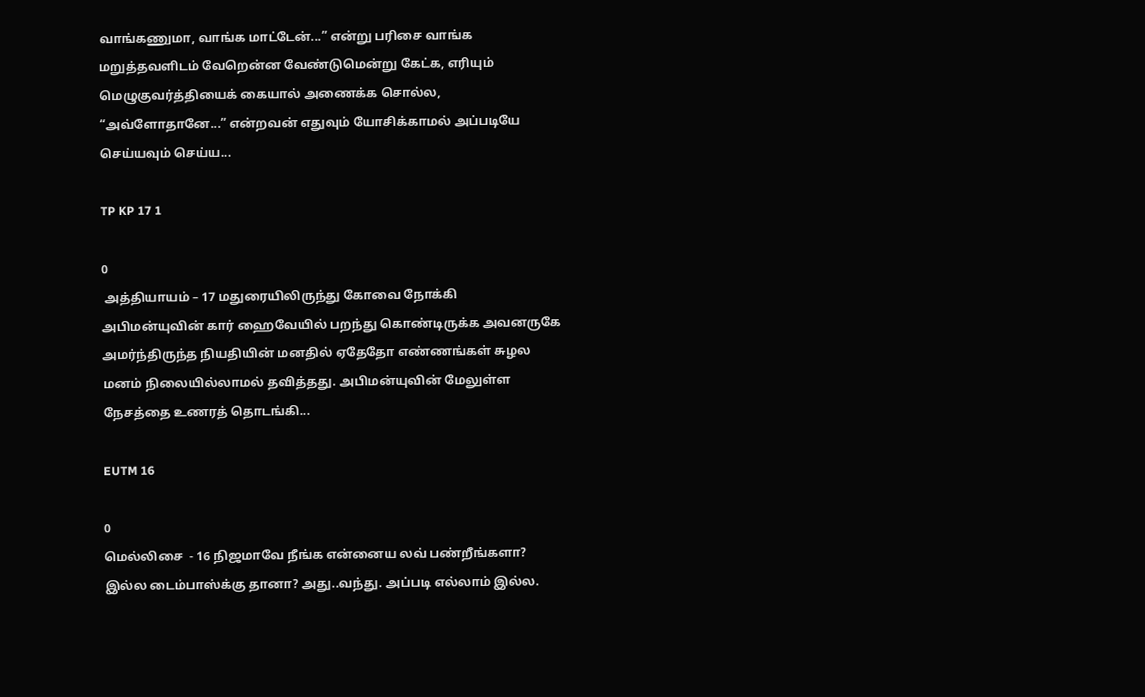வாங்கணுமா, வாங்க மாட்டேன்...” என்று பரிசை வாங்க மறுத்தவளிடம் வேறென்ன வேண்டுமென்று கேட்க, எரியும் மெழுகுவர்த்தியைக் கையால் அணைக்க சொல்ல, “அவ்ளோதானே...” என்றவன் எதுவும் யோசிக்காமல் அப்படியே செய்யவும் செய்ய...

TP KP 17 1

0
 அத்தியாயம் – 17 மதுரையிலிருந்து கோவை நோக்கி அபிமன்யுவின் கார் ஹைவேயில் பறந்து கொண்டிருக்க அவனருகே அமர்ந்திருந்த நியதியின் மனதில் ஏதேதோ எண்ணங்கள் சுழல மனம் நிலையில்லாமல் தவித்தது. அபிமன்யுவின் மேலுள்ள நேசத்தை உணரத் தொடங்கி...

EUTM 16

0
மெல்லிசை  - 16 நிஜமாவே நீங்க என்னைய லவ் பண்றீங்களா? இல்ல டைம்பாஸ்க்கு தானா? அது..வந்து. அப்படி எல்லாம் இல்ல.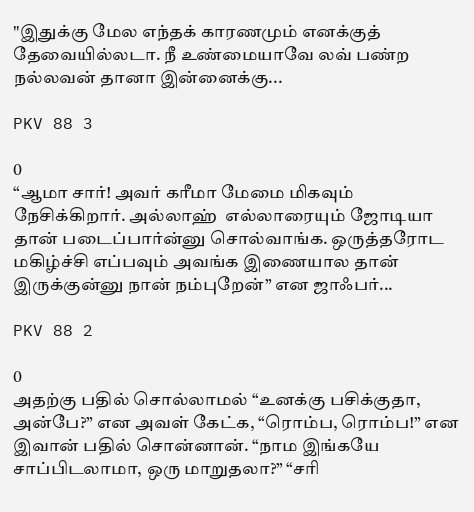"இதுக்கு மேல எந்தக் காரணமும் எனக்குத் தேவையில்லடா. நீ உண்மையாவே லவ் பண்ற நல்லவன் தானா இன்னைக்கு...

PKV 88 3

0
“ஆமா சார்! அவர் கரீமா மேமை மிகவும் நேசிக்கிறார். அல்லாஹ்  எல்லாரையும் ஜோடியா தான் படைப்பார்ன்னு சொல்வாங்க. ஒருத்தரோட மகிழ்ச்சி எப்பவும் அவங்க இணையால தான் இருக்குன்னு நான் நம்புறேன்” என ஜாஃபர்...

PKV 88 2

0
அதற்கு பதில் சொல்லாமல் “உனக்கு பசிக்குதா, அன்பே?” என அவள் கேட்க, “ரொம்ப, ரொம்ப!” என இவான் பதில் சொன்னான். “நாம இங்கயே சாப்பிடலாமா, ஒரு மாறுதலா?” “சரி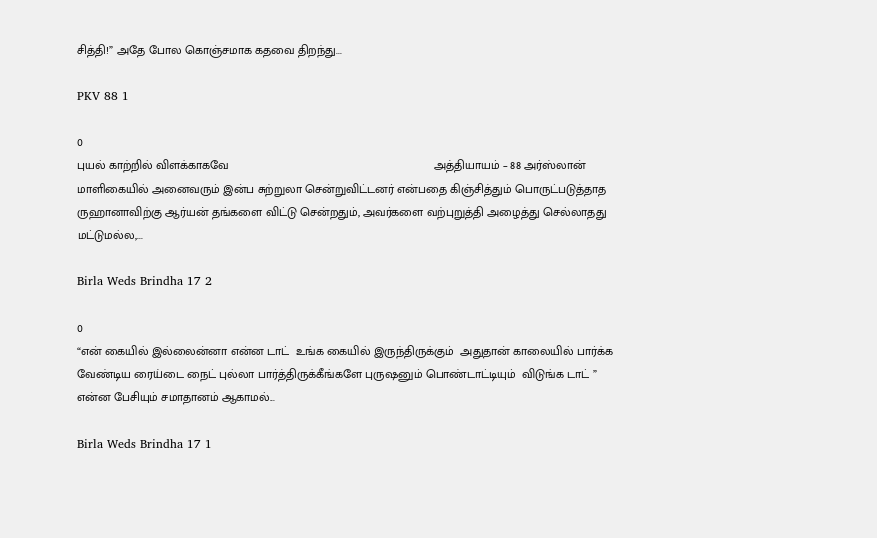சித்தி!” அதே போல கொஞ்சமாக கதவை திறந்து...

PKV 88 1

0
புயல் காற்றில் விளக்காகவே                                                             அத்தியாயம் – 88 அர்ஸ்லான் மாளிகையில் அனைவரும் இன்ப சுற்றுலா சென்றுவிட்டனர் என்பதை கிஞ்சித்தும் பொருட்படுத்தாத ருஹானாவிற்கு ஆர்யன் தங்களை விட்டு சென்றதும், அவர்களை வற்புறுத்தி அழைத்து செல்லாதது மட்டுமல்ல,...

Birla Weds Brindha 17 2

0
“என் கையில் இல்லைன்னா என்ன டாட்  உங்க கையில் இருந்திருக்கும்  அதுதான் காலையில் பார்க்க வேண்டிய ரைய்டை நைட் புல்லா பார்த்திருக்கீங்களே புருஷனும் பொண்டாட்டியும்  விடுங்க டாட் ” என்ன பேசியும் சமாதானம் ஆகாமல்...

Birla Weds Brindha 17 1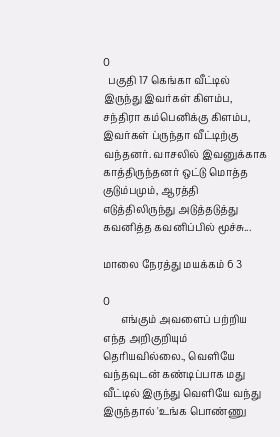0
  பகுதி 17 கெங்கா வீட்டில் இருந்து இவர்கள் கிளம்ப, சந்திரா கம்பெனிக்கு கிளம்ப, இவர்கள் ப்ருந்தா வீட்டிற்கு வந்தனர். வாசலில் இவனுக்காக காத்திருந்தனர் ஒட்டு மொத்த குடும்பமும், ஆரத்தி எடுத்திலிருந்து அடுத்தடுத்து கவனித்த கவனிப்பில் மூச்சு...

மாலை நேரத்து மயக்கம் 6 3

0
       எங்கும் அவளைப் பற்றிய எந்த அறிகுறியும் தெரியவில்லை., வெளியே வந்தவுடன் கண்டிப்பாக மது  வீட்டில் இருந்து வெளியே வந்து இருந்தால் 'உங்க பொண்ணு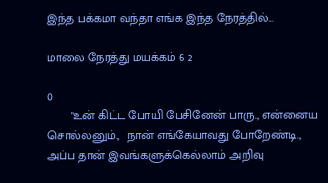இந்த பக்கமா வந்தா எங்க இந்த நேரத்தில்...

மாலை நேரத்து மயக்கம் 6 2

0
       "உன் கிட்ட போயி பேசினேன் பாரு., என்னைய சொல்லனும்.,  நான் எங்கேயாவது போறேண்டி.,  அப்ப தான் இவங்களுக்கெல்லாம் அறிவு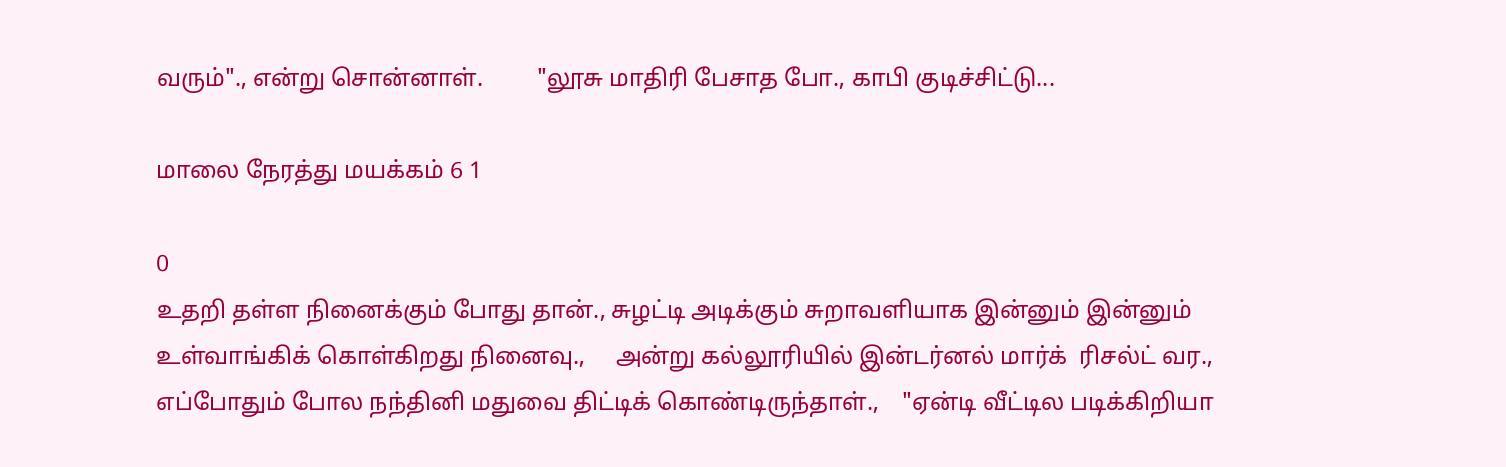வரும்"., என்று சொன்னாள்.         "லூசு மாதிரி பேசாத போ., காபி குடிச்சிட்டு...

மாலை நேரத்து மயக்கம் 6 1

0
உதறி தள்ள நினைக்கும் போது தான்., சுழட்டி அடிக்கும் சுறாவளியாக இன்னும் இன்னும் உள்வாங்கிக் கொள்கிறது நினைவு.,     அன்று கல்லூரியில் இன்டர்னல் மார்க்  ரிசல்ட் வர., எப்போதும் போல நந்தினி மதுவை திட்டிக் கொண்டிருந்தாள்.,    "ஏன்டி வீட்டில படிக்கிறியா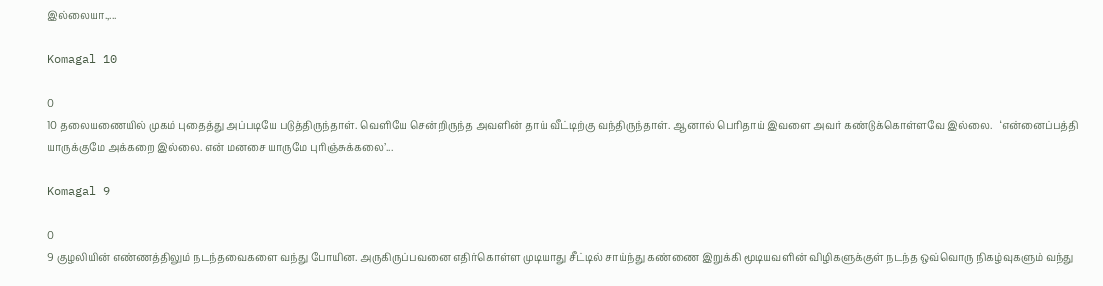இல்லையா.,...

Komagal 10

0
10 தலையணையில் முகம் புதைத்து அப்படியே படுத்திருந்தாள். வெளியே சென்றிருந்த அவளின் தாய் வீட்டிற்கு வந்திருந்தாள். ஆனால் பெரிதாய் இவளை அவர் கண்டுக்கொள்ளவே இல்லை.   ‘என்னைப்பத்தி யாருக்குமே அக்கறை இல்லை. என் மனசை யாருமே புரிஞ்சுக்கலை’...

Komagal 9

0
9 குழலியின் எண்ணத்திலும் நடந்தவைகளை வந்து போயின. அருகிருப்பவனை எதிர்கொள்ள முடியாது சீட்டில் சாய்ந்து கண்ணை இறுக்கி மூடியவளின் விழிகளுக்குள் நடந்த ஒவ்வொரு நிகழ்வுகளும் வந்து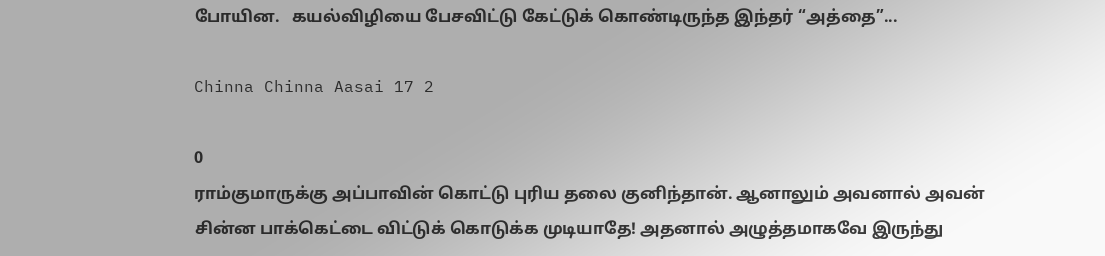போயின.   கயல்விழியை பேசவிட்டு கேட்டுக் கொண்டிருந்த இந்தர் “அத்தை”...

Chinna Chinna Aasai 17 2

0
ராம்குமாருக்கு அப்பாவின் கொட்டு புரிய தலை குனிந்தான். ஆனாலும் அவனால் அவன் சின்ன பாக்கெட்டை விட்டுக் கொடுக்க முடியாதே! அதனால் அழுத்தமாகவே இருந்து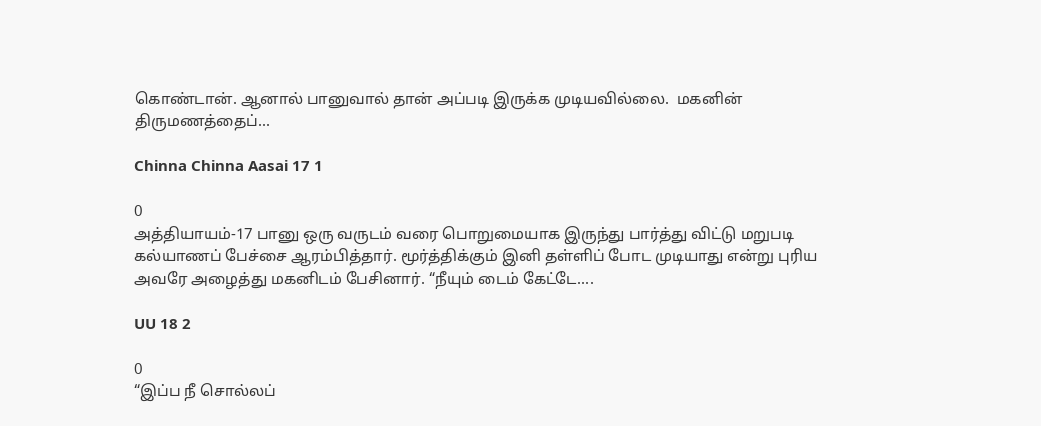கொண்டான். ஆனால் பானுவால் தான் அப்படி இருக்க முடியவில்லை.  மகனின் திருமணத்தைப்...

Chinna Chinna Aasai 17 1

0
அத்தியாயம்-17 பானு ஒரு வருடம் வரை பொறுமையாக இருந்து பார்த்து விட்டு மறுபடி கல்யாணப் பேச்சை ஆரம்பித்தார். மூர்த்திக்கும் இனி தள்ளிப் போட முடியாது என்று புரிய அவரே அழைத்து மகனிடம் பேசினார். “நீயும் டைம் கேட்டே....

UU 18 2

0
“இப்ப நீ சொல்லப்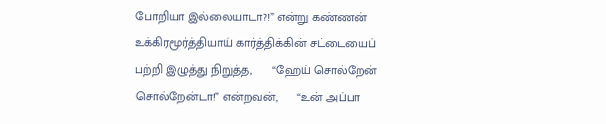போறியா இல்லையாடா?!” என்று கண்ணன் உக்கிரமூர்த்தியாய் கார்த்திக்கின் சட்டையைப் பற்றி இழுத்து நிறுத்த,      “ஹேய் சொல்றேன் சொல்றேன்டா!” என்றவன்,      “உன் அப்பா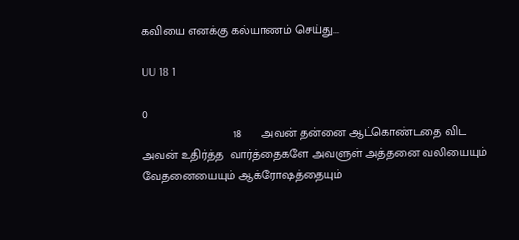கவியை எனக்கு கல்யாணம் செய்து...

UU 18 1

0
                           18      அவன் தன்னை ஆட்கொண்டதை விட அவன் உதிர்த்த  வார்த்தைகளே அவளுள் அத்தனை வலியையும் வேதனையையும் ஆக்ரோஷத்தையும்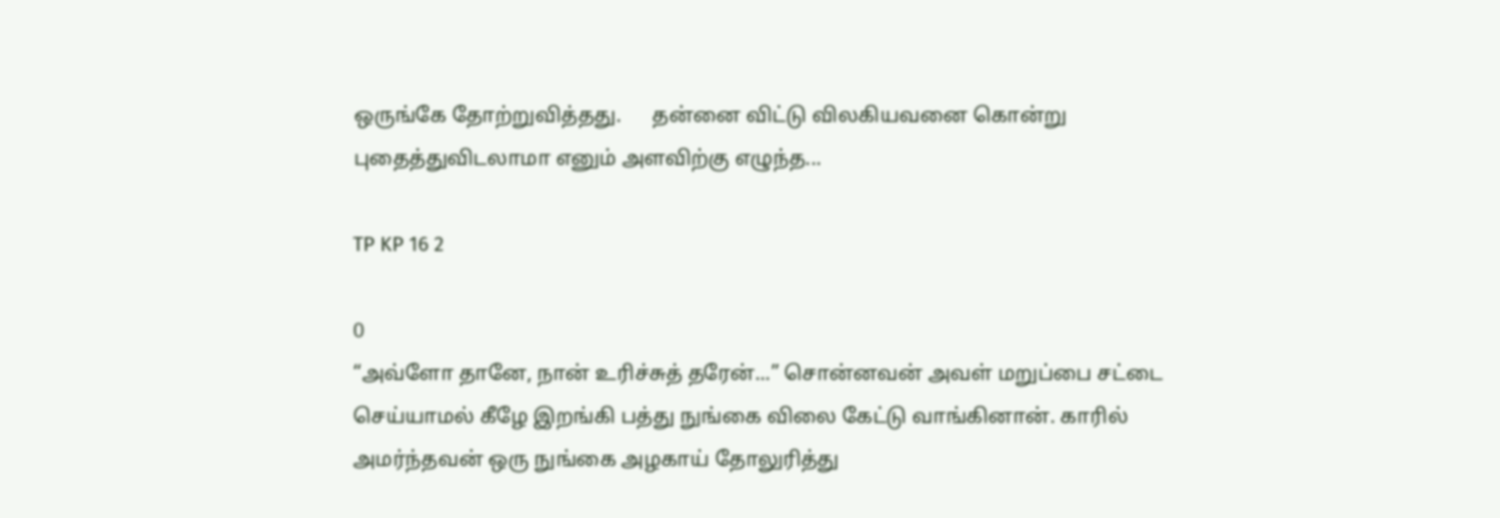ஒருங்கே தோற்றுவித்தது.      தன்னை விட்டு விலகியவனை கொன்று புதைத்துவிடலாமா எனும் அளவிற்கு எழுந்த...

TP KP 16 2

0
“அவ்ளோ தானே, நான் உரிச்சுத் தரேன்...” சொன்னவன் அவள் மறுப்பை சட்டை செய்யாமல் கீழே இறங்கி பத்து நுங்கை விலை கேட்டு வாங்கினான். காரில் அமர்ந்தவன் ஒரு நுங்கை அழகாய் தோலுரித்து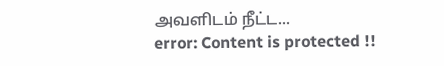அவளிடம் நீட்ட...
error: Content is protected !!